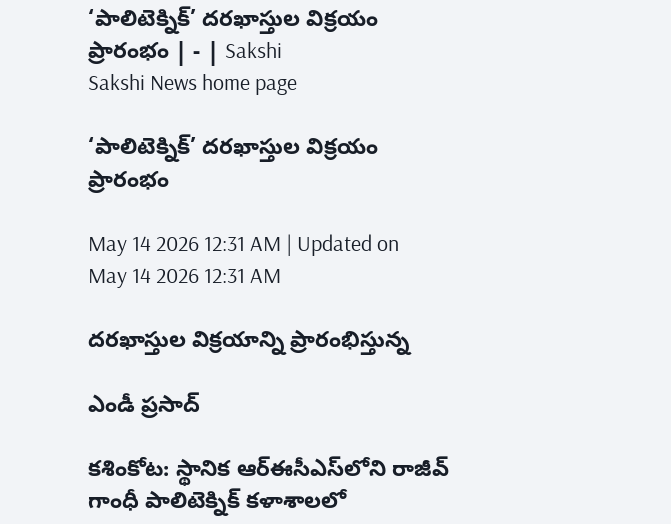‘పాలిటెక్నిక్‌’ దరఖాస్తుల విక్రయం ప్రారంభం | - | Sakshi
Sakshi News home page

‘పాలిటెక్నిక్‌’ దరఖాస్తుల విక్రయం ప్రారంభం

May 14 2026 12:31 AM | Updated on May 14 2026 12:31 AM

దరఖాస్తుల విక్రయాన్ని ప్రారంభిస్తున్న

ఎండీ ప్రసాద్‌

కశింకోట: స్థానిక ఆర్‌ఈసీఎస్‌లోని రాజీవ్‌ గాంధీ పాలిటెక్నిక్‌ కళాశాలలో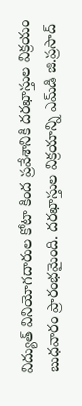విద్యుత్‌ వినియోగదారుల కోటా కింద ప్రవేశానికి దరఖాస్తుల విక్రయం బుధవారం ప్రారంభమైంది. దరఖాస్తుల విక్రయాన్ని ఎమ్‌డి జి.ప్రసాద్‌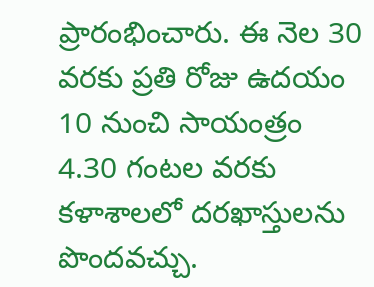ప్రారంభించారు. ఈ నెల 30 వరకు ప్రతి రోజు ఉదయం 10 నుంచి సాయంత్రం 4.30 గంటల వరకు కళాశాలలో దరఖాస్తులను పొందవచ్చు.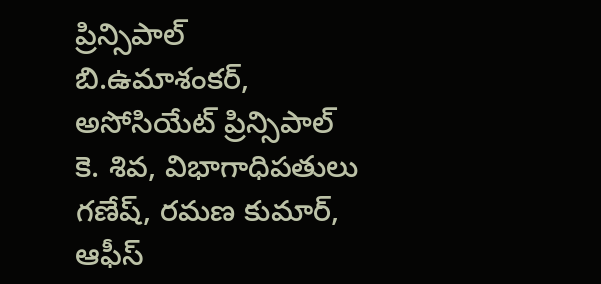ప్రిన్సిపాల్‌ బి.ఉమాశంకర్‌, అసోసియేట్‌ ప్రిన్సిపాల్‌ కె. శివ, విభాగాధిపతులు గణేష్‌, రమణ కుమార్‌, ఆఫీస్‌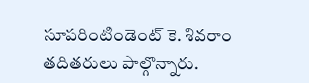సూపరింటిండెంట్‌ కె. శివరాం తదితరులు పాల్గొన్నారు.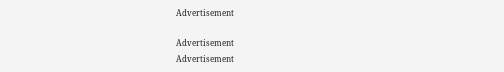Advertisement

Advertisement
Advertisement